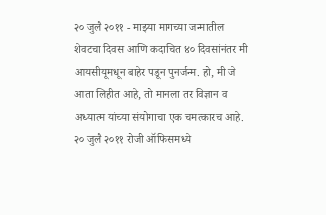२० जुलै २०११ - माझ्या मागच्या जन्मातील शेवटचा दिवस आणि कदाचित ४० दिवसांनंतर मी आयसीयूमधून बाहेर पडून पुनर्जन्म. हो, मी जे आता लिहीत आहे, तो मानला तर विज्ञान व अध्यात्म यांच्या संयोगाचा एक चमत्कारच आहे.
२० जुलै २०११ रोजी ऑफिसमध्ये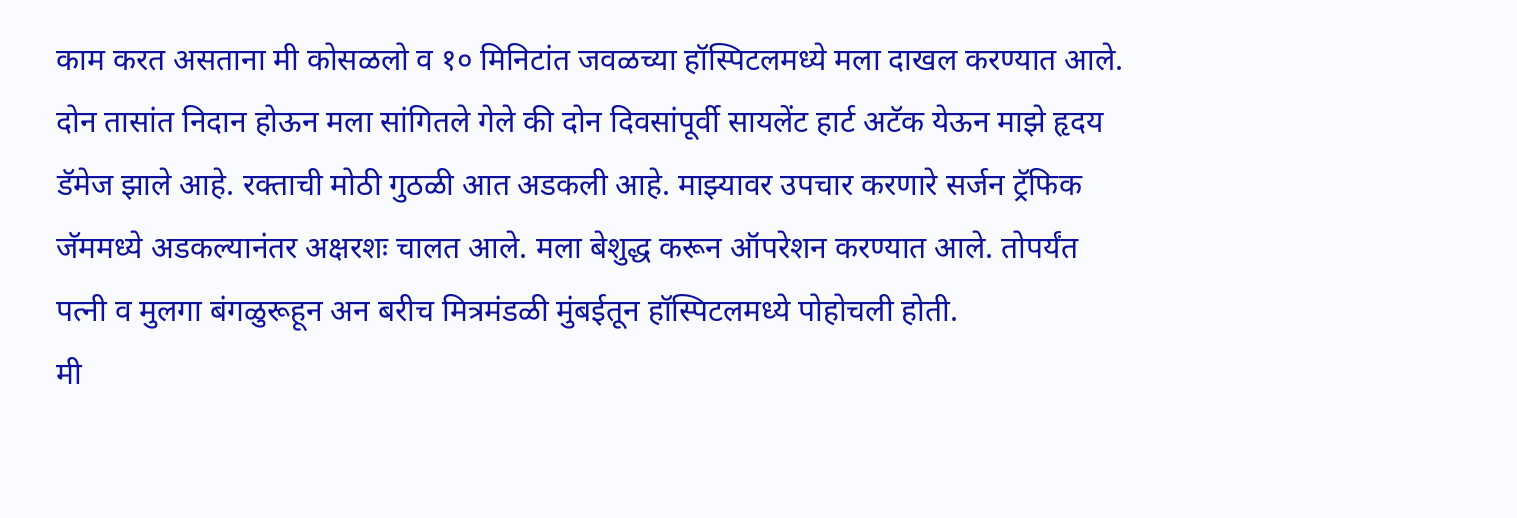काम करत असताना मी कोसळलो व १० मिनिटांत जवळच्या हॉस्पिटलमध्ये मला दाखल करण्यात आले. दोन तासांत निदान होऊन मला सांगितले गेले की दोन दिवसांपूर्वी सायलेंट हार्ट अटॅक येऊन माझे हृदय डॅमेज झाले आहे. रक्ताची मोठी गुठळी आत अडकली आहे. माझ्यावर उपचार करणारे सर्जन ट्रॅफिक जॅममध्ये अडकल्यानंतर अक्षरशः चालत आले. मला बेशुद्ध करून ऑपरेशन करण्यात आले. तोपर्यंत पत्नी व मुलगा बंगळुरूहून अन बरीच मित्रमंडळी मुंबईतून हॉस्पिटलमध्ये पोहोचली होती.
मी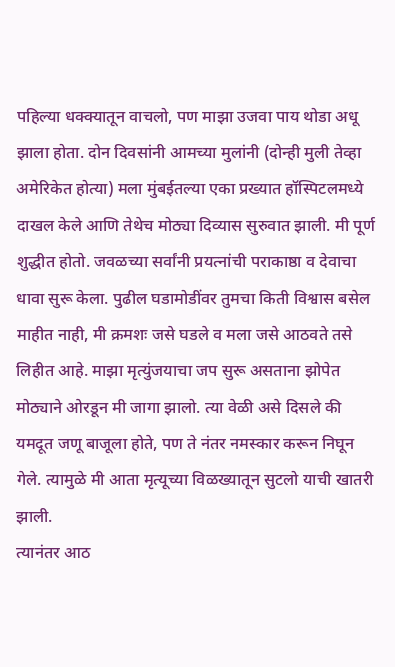पहिल्या धक्क्यातून वाचलो, पण माझा उजवा पाय थोडा अधू झाला होता. दोन दिवसांनी आमच्या मुलांनी (दोन्ही मुली तेव्हा अमेरिकेत होत्या) मला मुंबईतल्या एका प्रख्यात हॉस्पिटलमध्ये दाखल केले आणि तेथेच मोठ्या दिव्यास सुरुवात झाली. मी पूर्ण शुद्धीत होतो. जवळच्या सर्वांनी प्रयत्नांची पराकाष्ठा व देवाचा धावा सुरू केला. पुढील घडामोडींवर तुमचा किती विश्वास बसेल माहीत नाही, मी क्रमशः जसे घडले व मला जसे आठवते तसे लिहीत आहे. माझा मृत्युंजयाचा जप सुरू असताना झोपेत मोठ्याने ओरडून मी जागा झालो. त्या वेळी असे दिसले की यमदूत जणू बाजूला होते, पण ते नंतर नमस्कार करून निघून गेले. त्यामुळे मी आता मृत्यूच्या विळख्यातून सुटलो याची खातरी झाली.
त्यानंतर आठ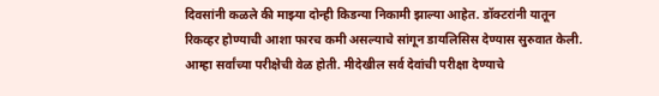दिवसांनी कळले की माझ्या दोन्ही किडन्या निकामी झाल्या आहेत. डॉक्टरांनी यातून रिकव्हर होण्याची आशा फारच कमी असल्याचे सांगून डायलिसिस देण्यास सुरुवात केली. आम्हा सर्वांच्या परीक्षेची वेळ होती. मीदेखील सर्व देवांची परीक्षा देण्याचे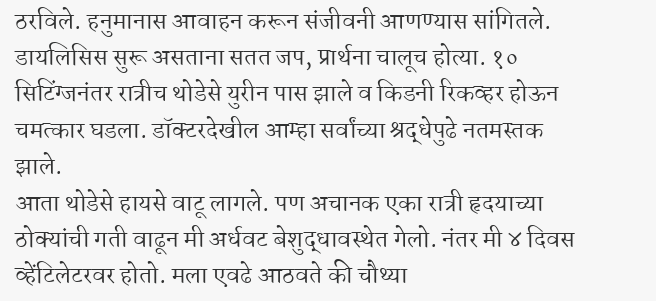ठरविले. हनुमानास आवाहन करून संजीवनी आणण्यास सांगितले. डायलिसिस सुरू असताना सतत जप, प्रार्थना चालूच होत्या. १० सिटिंग्जनंतर रात्रीच थोडेसे युरीन पास झाले व किडनी रिकव्हर होऊन चमत्कार घडला. डॉक्टरदेखील आम्हा सर्वांच्या श्रद्धेपुढे नतमस्तक झाले.
आता थोडेसे हायसे वाटू लागले. पण अचानक एका रात्री हृदयाच्या ठोक्यांची गती वाढून मी अर्धवट बेशुद्धावस्थेत गेलो. नंतर मी ४ दिवस व्हेंटिलेटरवर होतो. मला एवढे आठवते की चौथ्या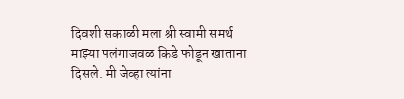दिवशी सकाळी मला श्री स्वामी समर्थ माझ्या पलंगाजवळ किडे फोडून खाताना दिसले. मी जेव्हा त्यांना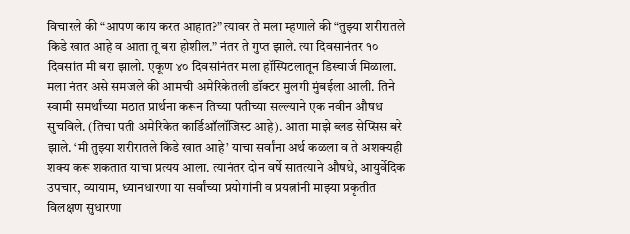विचारले की “आपण काय करत आहात?” त्यावर ते मला म्हणाले की “तुझ्या शरीरातले किडे खात आहे व आता तू बरा होशील.” नंतर ते गुप्त झाले. त्या दिवसानंतर १० दिवसांत मी बरा झालो. एकूण ४० दिवसांनंतर मला हॉस्पिटलातून डिस्चार्ज मिळाला.
मला नंतर असे समजले की आमची अमेरिकेतली डॉक्टर मुलगी मुंबईला आली. तिने स्वामी समर्थांच्या मठात प्रार्थना करून तिच्या पतीच्या सल्ल्याने एक नवीन औषध सुचविले. (तिचा पती अमेरिकेत कार्डिऑलॉजिस्ट आहे). आता माझे ब्लड सेप्सिस बरे झाले. ‘मी तुझ्या शरीरातले किडे खात आहे’ याचा सर्वांना अर्थ कळला व ते अशक्यही शक्य करू शकतात याचा प्रत्यय आला. त्यानंतर दोन वर्षे सातत्याने औषधे, आयुर्वेदिक उपचार, व्यायाम, ध्यानधारणा या सर्वांच्या प्रयोगांनी व प्रयत्नांनी माझ्या प्रकृतीत विलक्षण सुधारणा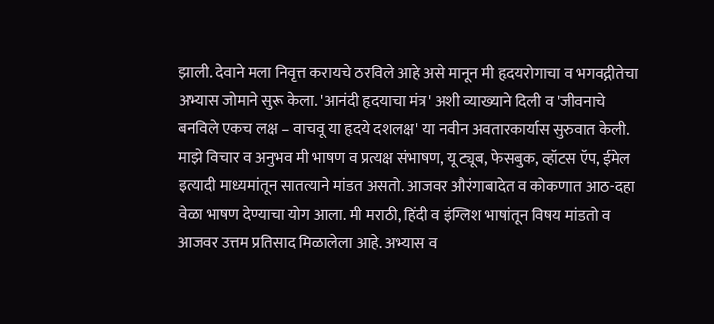झाली. देवाने मला निवृत्त करायचे ठरविले आहे असे मानून मी हृदयरोगाचा व भगवद्गीतेचा अभ्यास जोमाने सुरू केला. 'आनंदी हृदयाचा मंत्र' अशी व्याख्याने दिली व 'जीवनाचे बनविले एकच लक्ष – वाचवू या हृदये दशलक्ष' या नवीन अवतारकार्यास सुरुवात केली.
माझे विचार व अनुभव मी भाषण व प्रत्यक्ष संभाषण, यू ट्यूब, फेसबुक, व्हॉटस ऍप, ईमेल इत्यादी माध्यमांतून सातत्याने मांडत असतो. आजवर औरंगाबादेत व कोकणात आठ-दहा वेळा भाषण देण्याचा योग आला. मी मराठी, हिंदी व इंग्लिश भाषांतून विषय मांडतो व आजवर उत्तम प्रतिसाद मिळालेला आहे. अभ्यास व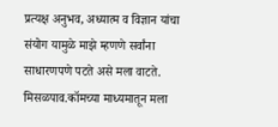प्रत्यक्ष अनुभव, अध्यात्म व विज्ञान यांचा संयोग यामुळे माझे म्हणणे सर्वांना साधारणपणे पटते असे मला वाटते. मिसळपाव.कॉमच्या माध्यमातून मला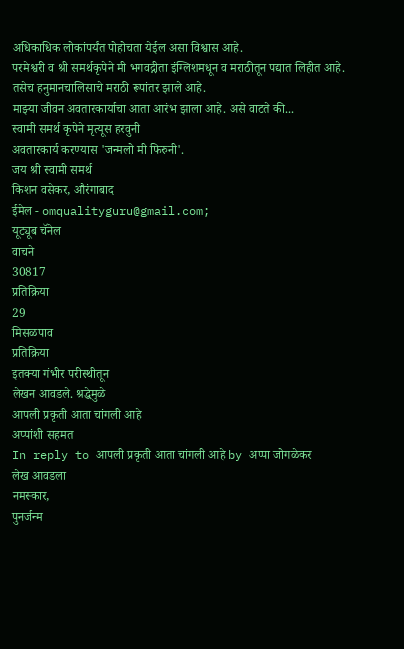अधिकाधिक लोकांपर्यंत पोहोचता येईल असा विश्वास आहे.
परमेश्वरी व श्री समर्थकृपेने मी भगवद्गीता इंग्लिशमधून व मराठीतून पद्यात लिहीत आहे. तसेच हनुमानचालिसाचे मराठी रूपांतर झाले आहे.
माझ्या जीवन अवतारकार्याचा आता आरंभ झाला आहे. असे वाटते की...
स्वामी समर्थ कृपेने मृत्यूस हरवुनी
अवतारकार्य करण्यास 'जन्मलो मी फिरुनी'.
जय श्री स्वामी समर्थ
किशन वसेकर, औरंगाबाद
ईमेल - omqualityguru@gmail.com;
यूट्यूब चॅनेल
वाचने
30817
प्रतिक्रिया
29
मिसळपाव
प्रतिक्रिया
इतक्या गंभीर परीस्थीतून
लेखन आवडले. श्रद्धेमुळे
आपली प्रकृती आता चांगली आहे
अप्पांशी सहमत
In reply to आपली प्रकृती आता चांगली आहे by अप्पा जोगळेकर
लेख आवडला
नमस्कार,
पुनर्जन्म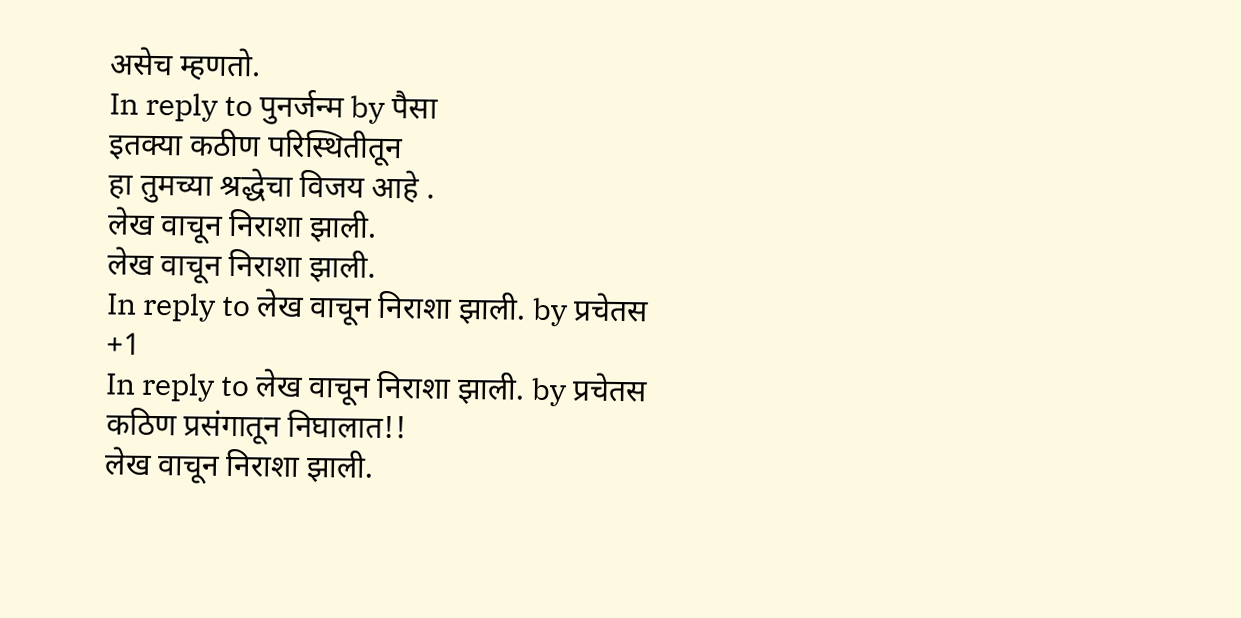असेच म्हणतो.
In reply to पुनर्जन्म by पैसा
इतक्या कठीण परिस्थितीतून
हा तुमच्या श्रद्धेचा विजय आहे .
लेख वाचून निराशा झाली.
लेख वाचून निराशा झाली.
In reply to लेख वाचून निराशा झाली. by प्रचेतस
+1
In reply to लेख वाचून निराशा झाली. by प्रचेतस
कठिण प्रसंगातून निघालात!!
लेख वाचून निराशा झाली.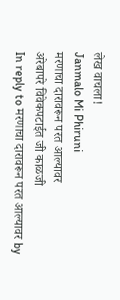लेख वाचला!
Janmalo Mi Phiruni
मरणाचा दारावरून परत आल्यावर
अरेबापरे विवेकपटाईत जी काळजी
In reply to मरणाचा दारावरून परत आल्यावर by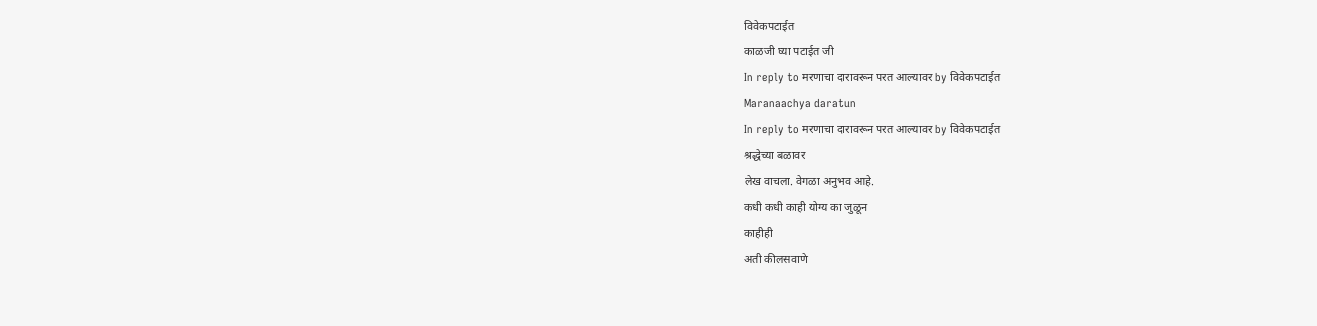विवेकपटाईत
काळजी घ्या पटाईत जी
In reply to मरणाचा दारावरून परत आल्यावर by विवेकपटाईत
Maranaachya daratun
In reply to मरणाचा दारावरून परत आल्यावर by विवेकपटाईत
श्रद्धेच्या बळावर
लेख वाचला. वेगळा अनुभव आहे.
कधी कधी काही योग्य का जुळून
काहीही
अती कीलसवाणे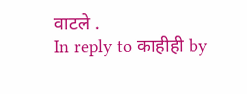वाटले .
In reply to काहीही by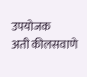उपयोजक
अती कीलसवाणे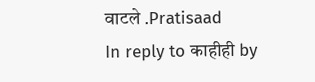वाटले .Pratisaad
In reply to काहीही by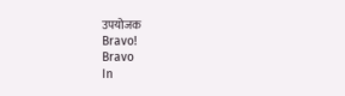उपयोजक
Bravo!
Bravo
In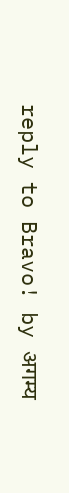reply to Bravo! by अगम्य